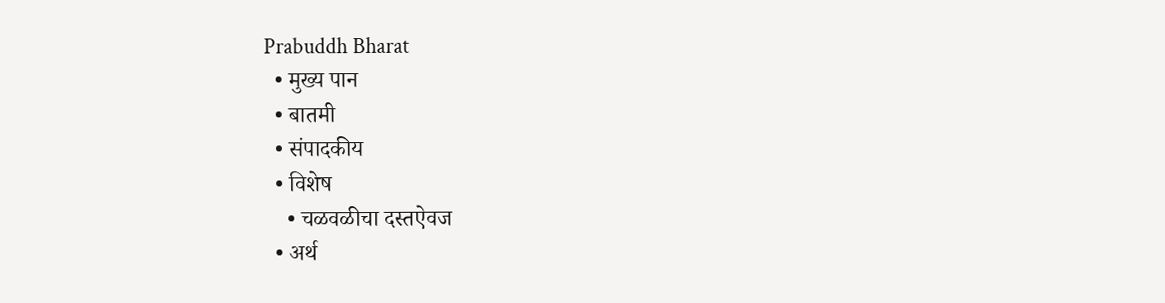Prabuddh Bharat
  • मुख्य पान
  • बातमी
  • संपादकीय
  • विशेष
    • चळवळीचा दस्तऐवज
  • अर्थ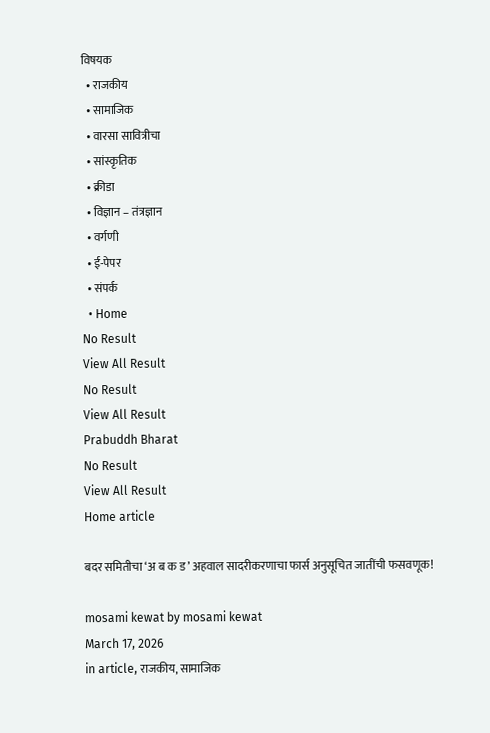विषयक
  • राजकीय
  • सामाजिक
  • वारसा सावित्रीचा
  • सांस्कृतिक
  • क्रीडा
  • विज्ञान – तंत्रज्ञान
  • वर्गणी
  • ई-पेपर
  • संपर्क
  • Home
No Result
View All Result
No Result
View All Result
Prabuddh Bharat
No Result
View All Result
Home article

बदर समितीचा ‘अ ब क ड’ अहवाल सादरीकरणाचा फार्स अनुसूचित जातींची फसवणूक!

mosami kewat by mosami kewat
March 17, 2026
in article, राजकीय, सामाजिक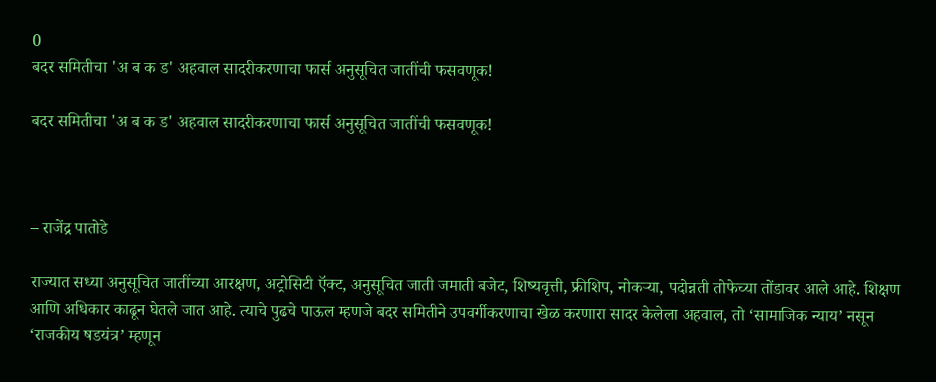0
बदर समितीचा 'अ ब क ड' अहवाल सादरीकरणाचा फार्स अनुसूचित जातींची फसवणूक!

बदर समितीचा 'अ ब क ड' अहवाल सादरीकरणाचा फार्स अनुसूचित जातींची फसवणूक!



– राजेंद्र पातोडे

राज्यात सध्या अनुसूचित जातींच्या आरक्षण, अट्रोसिटी ऍक्ट, अनुसूचित जाती जमाती बजेट, शिष्यवृत्ती, फ्रीशिप, नोकऱ्या, पदोन्नती तोफेच्या तोंडावर आले आहे. शिक्षण आणि अधिकार काढून घेतले जात आहे. त्याचे पुढचे पाऊल म्हणजे बदर समितीने उपवर्गीकरणाचा खेळ करणारा सादर केलेला अहवाल, तो ‘सामाजिक न्याय’ नसून ‘राजकीय षडयंत्र’ म्हणून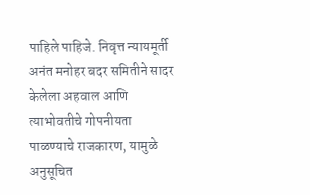पाहिले पाहिजे. निवृत्त न्यायमूर्ती अनंत मनोहर बदर समितीने सादर केलेला अहवाल आणि त्याभोवतीचे गोपनीयता पाळण्याचे राजकारण, यामुळे अनुसूचित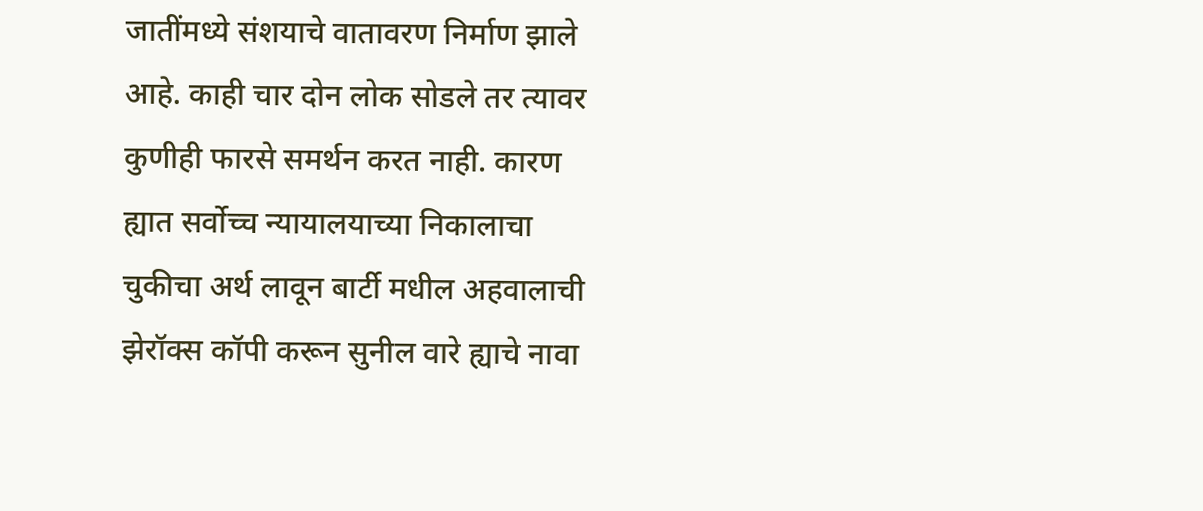जातींमध्ये संशयाचे वातावरण निर्माण झाले आहे. काही चार दोन लोक सोडले तर त्यावर कुणीही फारसे समर्थन करत नाही. कारण ह्यात सर्वोच्च न्यायालयाच्या निकालाचा चुकीचा अर्थ लावून बार्टी मधील अहवालाची झेरॉक्स कॉपी करून सुनील वारे ह्याचे नावा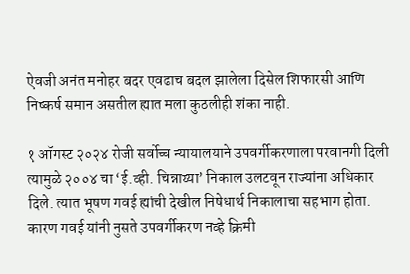ऐवजी अनंत मनोहर बदर एवढाच बदल झालेला दिसेल शिफारसी आणि निष्कर्ष समान असतील ह्यात मला कुठलीही शंका नाही.

१ ऑगस्ट २०२४ रोजी सर्वोच्च न्यायालयाने उपवर्गीकरणाला परवानगी दिली त्यामुळे २००४ चा ‘ई.व्ही. चिन्नाय्या’ निकाल उलटवून राज्यांना अधिकार दिले. त्यात भूषण गवई ह्यांची देखील निषेधार्थ निकालाचा सहभाग होता. कारण गवई यांनी नुसते उपवर्गीकरण नव्हे क्रिमी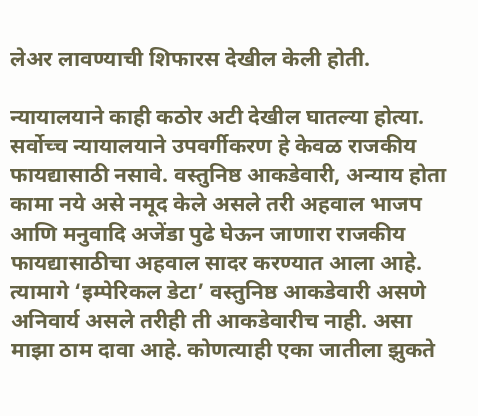लेअर लावण्याची शिफारस देखील केली होती.

न्यायालयाने काही कठोर अटी देखील घातल्या होत्या. सर्वोच्च न्यायालयाने उपवर्गीकरण हे केवळ राजकीय फायद्यासाठी नसावे. वस्तुनिष्ठ आकडेवारी, अन्याय होता कामा नये असे नमूद केले असले तरी अहवाल भाजप आणि मनुवादि अजेंडा पुढे घेऊन जाणारा राजकीय फायद्यासाठीचा अहवाल सादर करण्यात आला आहे. त्यामागे ‘इम्पेरिकल डेटा’ वस्तुनिष्ठ आकडेवारी असणे अनिवार्य असले तरीही ती आकडेवारीच नाही. असा माझा ठाम दावा आहे. कोणत्याही एका जातीला झुकते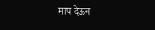माप देऊन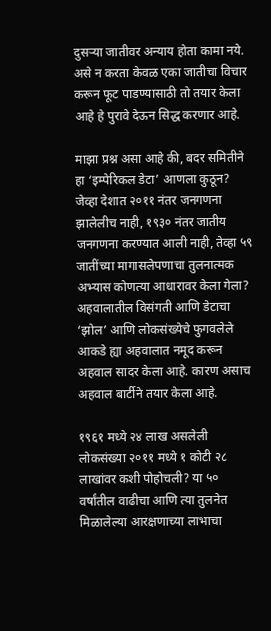दुसऱ्या जातीवर अन्याय होता कामा नये. असे न करता केवळ एका जातीचा विचार करून फूट पाडण्यासाठी तो तयार केला आहे हे पुरावे देऊन सिद्ध करणार आहे.

माझा प्रश्न असा आहे की, बदर समितीने हा ‘इम्पेरिकल डेटा’ आणला कुठून? जेव्हा देशात २०११ नंतर जनगणना झालेलीच नाही, १९३० नंतर जातीय जनगणना करण्यात आली नाही, तेव्हा ५९ जातींच्या मागासलेपणाचा तुलनात्मक अभ्यास कोणत्या आधारावर केला गेला? अहवालातील विसंगती आणि डेटाचा ‘झोल’ आणि लोकसंख्येचे फुगवलेले आकडे ह्या अहवालात नमूद करून अहवाल सादर केला आहे. कारण असाच अहवाल बार्टीने तयार केला आहे.

१९६१ मध्ये २४ लाख असलेली लोकसंख्या २०११ मध्ये १ कोटी २८ लाखांवर कशी पोहोचली? या ५० वर्षांतील वाढीचा आणि त्या तुलनेत मिळालेल्या आरक्षणाच्या लाभाचा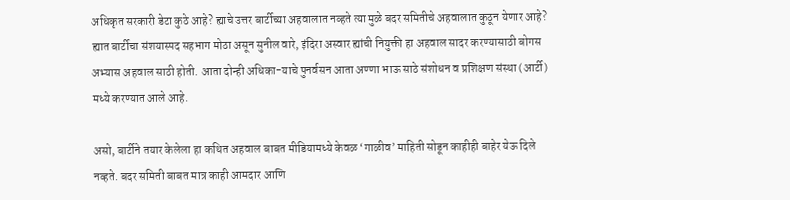अधिकृत सरकारी डेटा कुठे आहे? ह्याचे उत्तर बार्टीच्या अहवालात नव्हते त्या मुळे बदर समितीचे अहवालात कुठून येणार आहे? ह्यात बार्टीचा संशयास्पद सहभाग मोठा असून सुनील वारे, इंदिरा अस्वार ह्यांची नियुक्ती हा अहवाल सादर करण्यासाठी बोगस अभ्यास अहवाल साठी होती. आता दोन्ही अधिका-याचे पुनर्वसन आता अण्णा भाऊ साठे संशोधन व प्रशिक्षण संस्था (आर्टी) मध्ये करण्यात आले आहे.

असो, बार्टीने तयार केलेला हा कथित अहवाल बाबत मीडियामध्ये केवळ ‘गाळीव’ माहिती सोडून काहीही बाहेर येऊ दिले नव्हते. बदर समिती बाबत मात्र काही आमदार आणि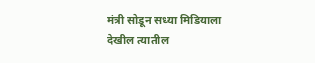मंत्री सोडून सध्या मिडियाला देखील त्यातील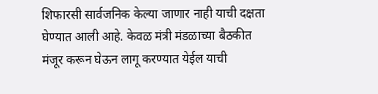शिफारसी सार्वजनिक केल्या जाणार नाही याची दक्षता घेण्यात आली आहे. केवळ मंत्री मंडळाच्या बैठकीत मंजूर करून घेऊन लागू करण्यात येईल याची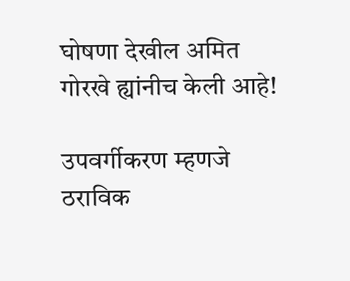घोषणा देखील अमित गोरखे ह्यांनीच केली आहे!

उपवर्गीकरण म्हणजे ठराविक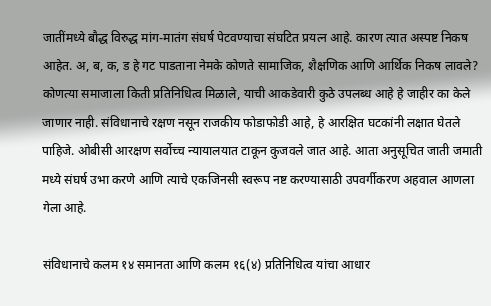जातींमध्ये बौद्ध विरुद्ध मांग-मातंग संघर्ष पेटवण्याचा संघटित प्रयत्न आहे. कारण त्यात अस्पष्ट निकष आहेत. अ, ब, क, ड हे गट पाडताना नेमके कोणते सामाजिक, शैक्षणिक आणि आर्थिक निकष लावले? कोणत्या समाजाला किती प्रतिनिधित्व मिळाले, याची आकडेवारी कुठे उपलब्ध आहे हे जाहीर का केले जाणार नाही. संविधानाचे रक्षण नसून राजकीय फोडाफोडी आहे, हे आरक्षित घटकांनी लक्षात घेतले पाहिजे. ओबीसी आरक्षण सर्वोच्च न्यायालयात टाकून कुजवले जात आहे. आता अनुसूचित जाती जमाती मध्ये संघर्ष उभा करणे आणि त्याचे एकजिनसी स्वरूप नष्ट करण्यासाठी उपवर्गीकरण अहवाल आणला गेला आहे.

संविधानाचे कलम १४ समानता आणि कलम १६(४) प्रतिनिधित्व यांचा आधार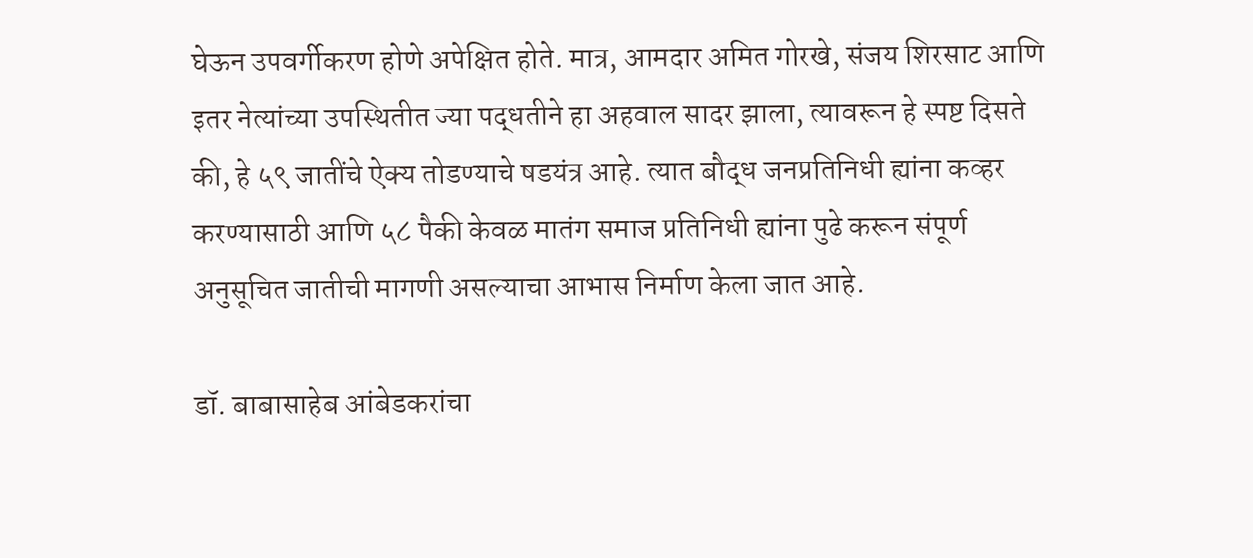घेऊन उपवर्गीकरण होणे अपेक्षित होते. मात्र, आमदार अमित गोरखे, संजय शिरसाट आणि इतर नेत्यांच्या उपस्थितीत ज्या पद्धतीने हा अहवाल सादर झाला, त्यावरून हे स्पष्ट दिसते की, हे ५९ जातींचे ऐक्य तोडण्याचे षडयंत्र आहे. त्यात बौद्ध जनप्रतिनिधी ह्यांना कव्हर करण्यासाठी आणि ५८ पैकी केवळ मातंग समाज प्रतिनिधी ह्यांना पुढे करून संपूर्ण अनुसूचित जातीची मागणी असल्याचा आभास निर्माण केला जात आहे.

डॉ. बाबासाहेब आंबेडकरांचा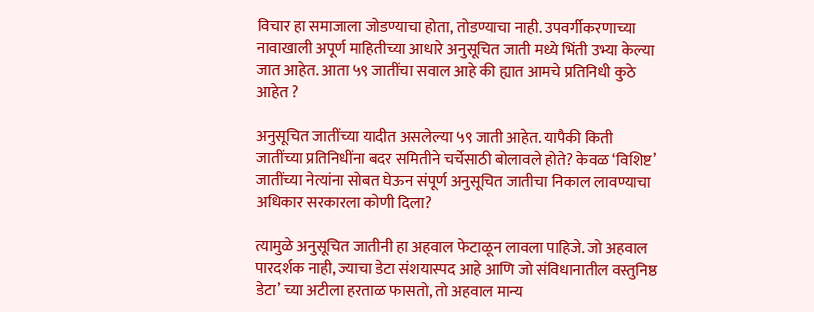विचार हा समाजाला जोडण्याचा होता, तोडण्याचा नाही. उपवर्गीकरणाच्या नावाखाली अपूर्ण माहितीच्या आधारे अनुसूचित जाती मध्ये भिंती उभ्या केल्या जात आहेत. आता ५९ जातींचा सवाल आहे की ह्यात आमचे प्रतिनिधी कुठे आहेत ?

अनुसूचित जातींच्या यादीत असलेल्या ५९ जाती आहेत. यापैकी किती जातींच्या प्रतिनिधींना बदर समितीने चर्चेसाठी बोलावले होते? केवळ ‘विशिष्ट’ जातींच्या नेत्यांना सोबत घेऊन संपूर्ण अनुसूचित जातीचा निकाल लावण्याचा अधिकार सरकारला कोणी दिला?

त्यामुळे अनुसूचित जातीनी हा अहवाल फेटाळून लावला पाहिजे. जो अहवाल पारदर्शक नाही, ज्याचा डेटा संशयास्पद आहे आणि जो संविधानातील वस्तुनिष्ठ डेटा’ च्या अटीला हरताळ फासतो, तो अहवाल मान्य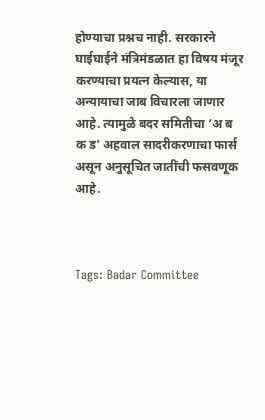होण्याचा प्रश्नच नाही. सरकारने घाईघाईने मंत्रिमंडळात हा विषय मंजूर करण्याचा प्रयत्न केल्यास, या अन्यायाचा जाब विचारला जाणार आहे. त्यामुळे बदर समितीचा ‘अ ब क ड’ अहवाल सादरीकरणाचा फार्स असून अनुसूचित जातींची फसवणूक आहे.



Tags: Badar Committee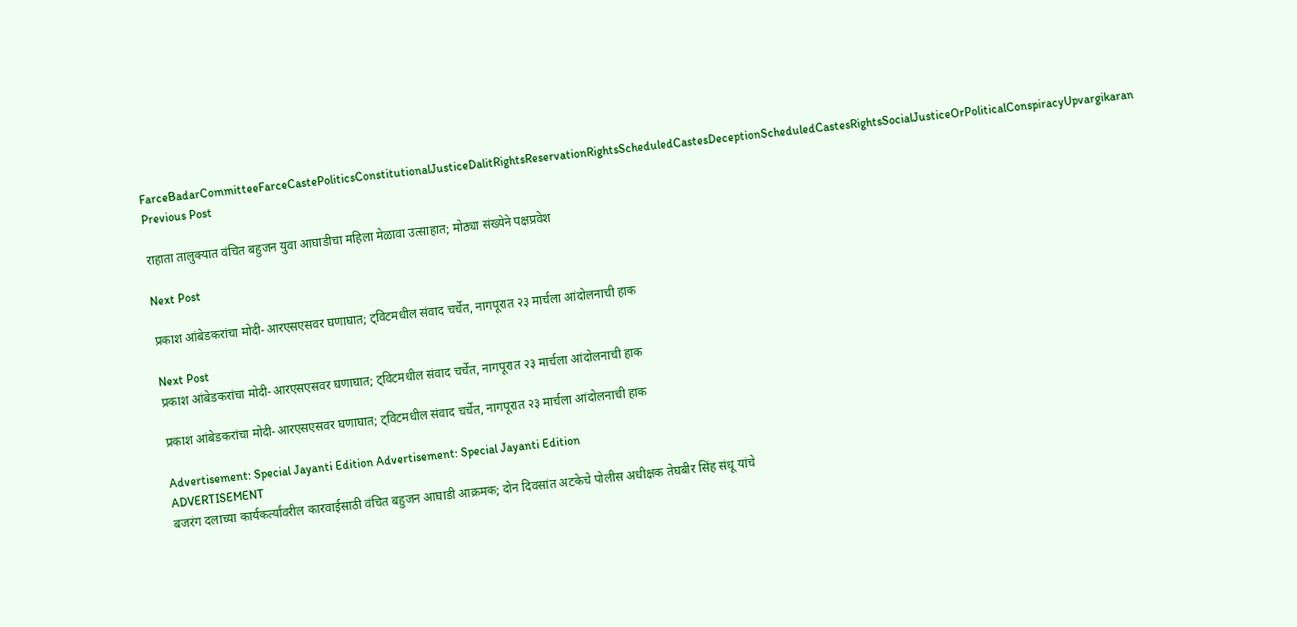FarceBadarCommitteeFarceCastePoliticsConstitutionalJusticeDalitRightsReservationRightsScheduledCastesDeceptionScheduledCastesRightsSocialJusticeOrPoliticalConspiracyUpvargikaran
Previous Post

राहाता तालुक्यात वंचित बहुजन युवा आघाडीचा महिला मेळावा उत्साहात; मोठ्या संख्येने पक्षप्रवेश

Next Post

प्रकाश आंबेडकरांचा मोदी-आरएसएसवर घणाघात; ट्विटमधील संवाद चर्चेत, नागपूरात २३ मार्चला आंदोलनाची हाक

Next Post
प्रकाश आंबेडकरांचा मोदी-आरएसएसवर घणाघात; ट्विटमधील संवाद चर्चेत, नागपूरात २३ मार्चला आंदोलनाची हाक

प्रकाश आंबेडकरांचा मोदी-आरएसएसवर घणाघात; ट्विटमधील संवाद चर्चेत, नागपूरात २३ मार्चला आंदोलनाची हाक

Advertisement: Special Jayanti Edition Advertisement: Special Jayanti Edition
ADVERTISEMENT
बजरंग दलाच्या कार्यकर्त्यांवरील कारवाईसाठी वंचित बहुजन आघाडी आक्रमक; दोन दिवसांत अटकेचे पोलीस अधीक्षक तेघबीर सिंह संधू यांचे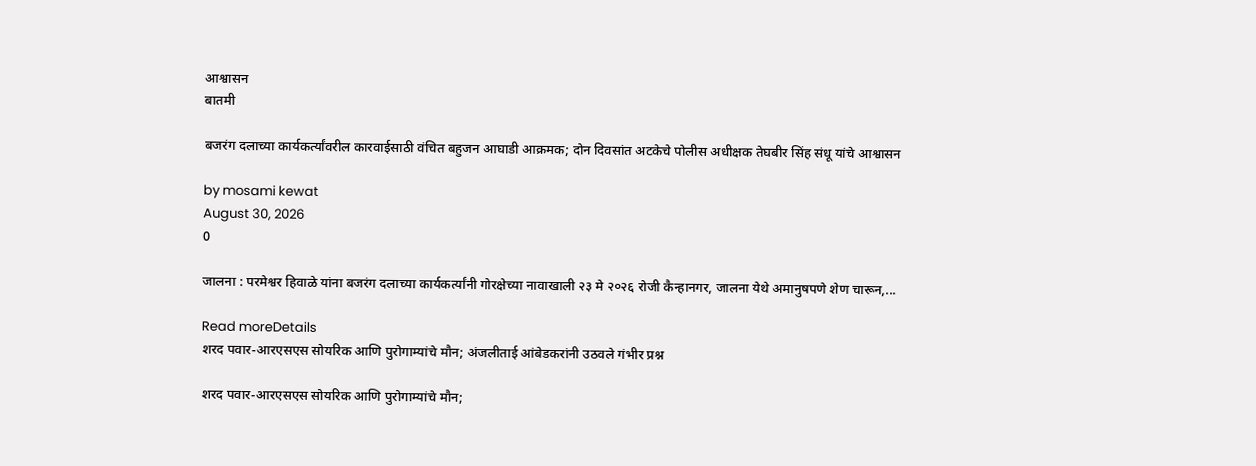आश्वासन
बातमी

बजरंग दलाच्या कार्यकर्त्यांवरील कारवाईसाठी वंचित बहुजन आघाडी आक्रमक; दोन दिवसांत अटकेचे पोलीस अधीक्षक तेघबीर सिंह संधू यांचे आश्वासन

by mosami kewat
August 30, 2026
0

जालना : परमेश्वर हिवाळे यांना बजरंग दलाच्या कार्यकर्त्यांनी गोरक्षेच्या नावाखाली २३ मे २०२६ रोजी कैन्हानगर, जालना येथे अमानुषपणे शेण चारून,...

Read moreDetails
शरद पवार-आरएसएस सोयरिक आणि पुरोगाम्यांचे मौन; अंजलीताई आंबेडकरांनी उठवले गंभीर प्रश्न

शरद पवार-आरएसएस सोयरिक आणि पुरोगाम्यांचे मौन;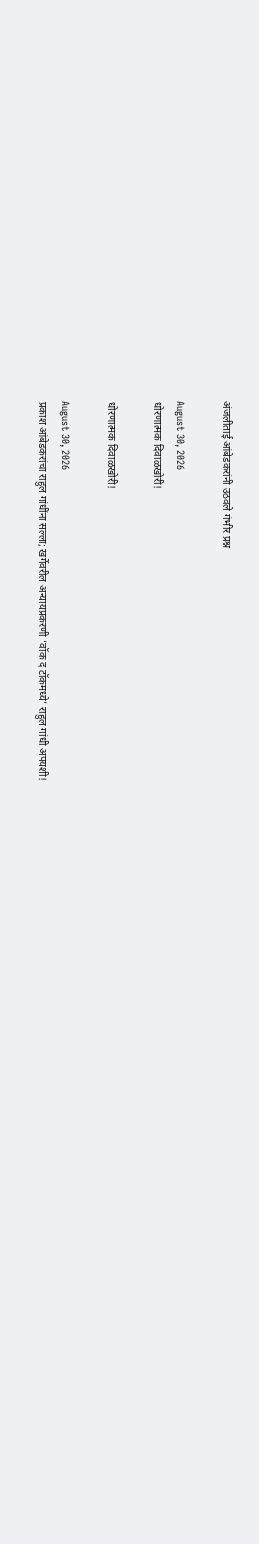अंजलीताई आंबेडकरांनी उठवले गंभीर प्रश्न

August 30, 2026
धोरणात्मक दिवाळखोरी!

धोरणात्मक दिवाळखोरी!

August 30, 2026
प्रकाश आंबेडकरांचा राहुल गांधींना सल्ला; खर्गेवरील अन्यायप्रकरणी ‘वॉक द टॉकमध्ये’ राहुल गांधी अपयशी!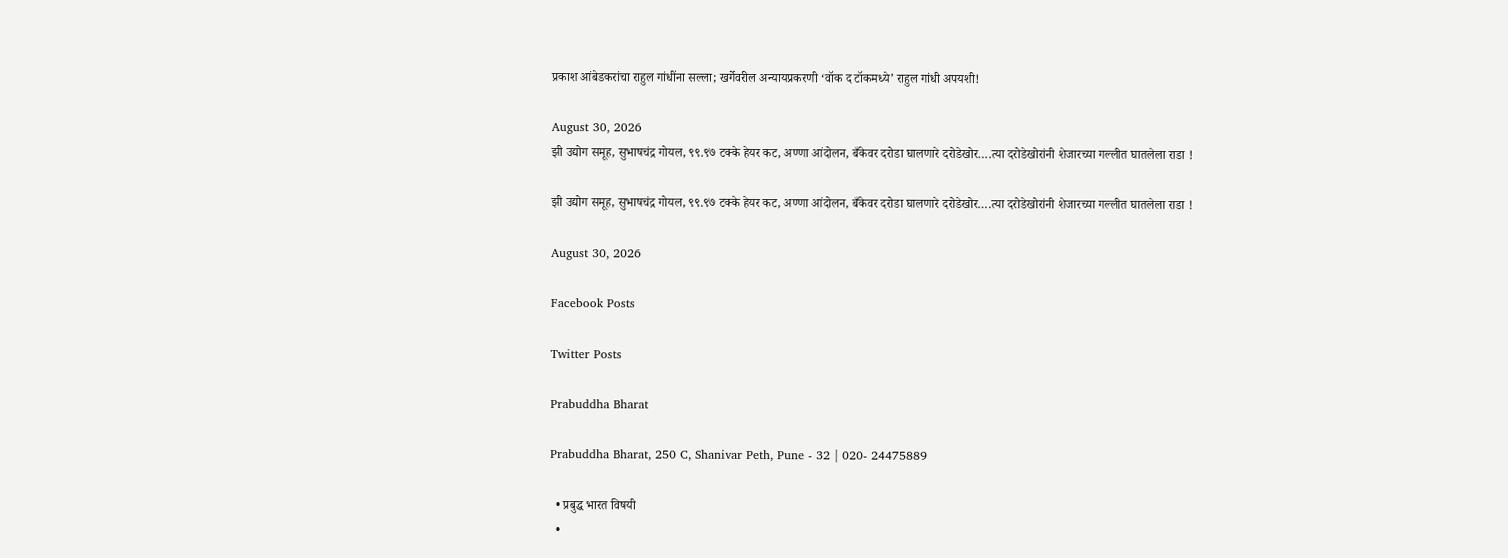प्रकाश आंबेडकरांचा राहुल गांधींना सल्ला; खर्गेवरील अन्यायप्रकरणी ‘वॉक द टॉकमध्ये’ राहुल गांधी अपयशी!

August 30, 2026
झी उद्योग समूह, सुभाषचंद्र गोयल, ९९.९७ टक्के हेयर कट, अण्णा आंदोलन, बँकेवर दरोडा घालणारे दरोडेखोर….त्या दरोडेखोरांनी शेजारच्या गल्लीत घातलेला राडा !

झी उद्योग समूह, सुभाषचंद्र गोयल, ९९.९७ टक्के हेयर कट, अण्णा आंदोलन, बँकेवर दरोडा घालणारे दरोडेखोर….त्या दरोडेखोरांनी शेजारच्या गल्लीत घातलेला राडा !

August 30, 2026

Facebook Posts

Twitter Posts

Prabuddha Bharat

Prabuddha Bharat, 250 C, Shanivar Peth, Pune - 32 | 020- 24475889

  • प्रबुद्ध भारत विषयी
  •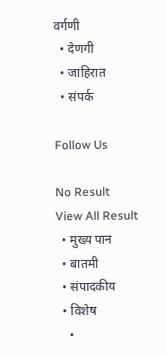वर्गणी
  • देणगी
  • जाहिरात
  • संपर्क

Follow Us

No Result
View All Result
  • मुख्य पान
  • बातमी
  • संपादकीय
  • विशेष
    •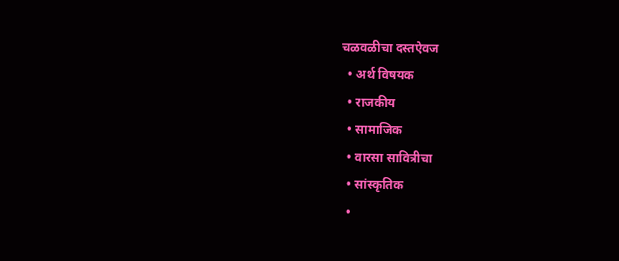चळवळीचा दस्तऐवज
  • अर्थ विषयक
  • राजकीय
  • सामाजिक
  • वारसा सावित्रीचा
  • सांस्कृतिक
  •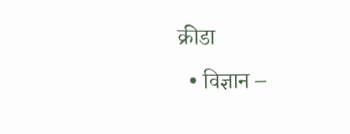क्रीडा
  • विज्ञान –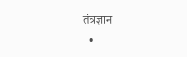तंत्रज्ञान
  •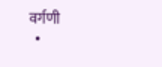वर्गणी
  •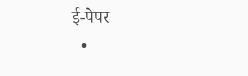ई-पेपर
  •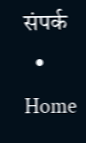संपर्क
  • Home